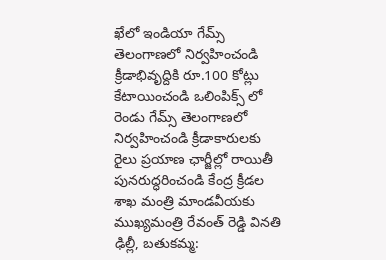ఖేలో ఇండియా గేమ్స్ తెలంగాణలో నిర్వహించండి
క్రీడాభివృద్దికి రూ.100 కోట్లు కేటాయించండి ఒలింపిక్స్ లో రెండు గేమ్స్ తెలంగాణలో నిర్వహించండి క్రీడాకారులకు రైలు ప్రయాణ ఛార్జీల్లో రాయితీ పునరుద్ధరించండి కేంద్ర క్రీడల శాఖ మంత్రి మాండవీయకు ముఖ్యమంత్రి రేవంత్ రెడ్డి వినతి ఢిల్లీ, బతుకమ్మ: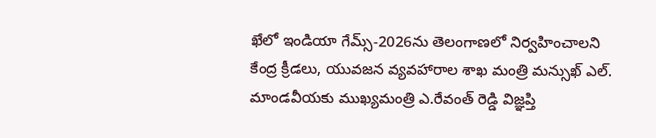ఖేలో ఇండియా గేమ్స్-2026ను తెలంగాణలో నిర్వహించాలని కేంద్ర క్రీడలు, యువజన వ్యవహారాల శాఖ మంత్రి మన్సుఖ్ ఎల్. మాండవీయకు ముఖ్యమంత్రి ఎ.రేవంత్ రెడ్డి విజ్ఞప్తి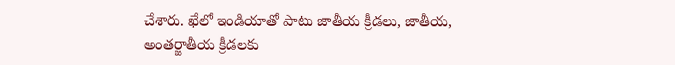చేశారు. ఖేలో ఇండియాతో పాటు జాతీయ క్రీడలు, జాతీయ, అంతర్జాతీయ క్రీడలకు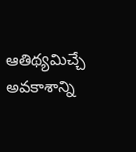ఆతిథ్యమిచ్చే అవకాశాన్ని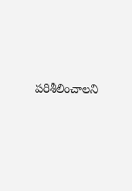పరిశీలించాలని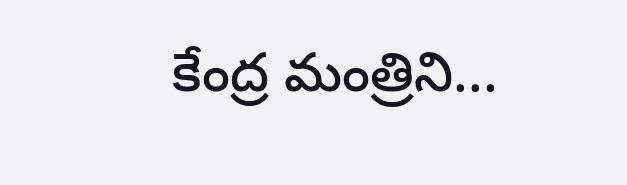కేంద్ర మంత్రిని...